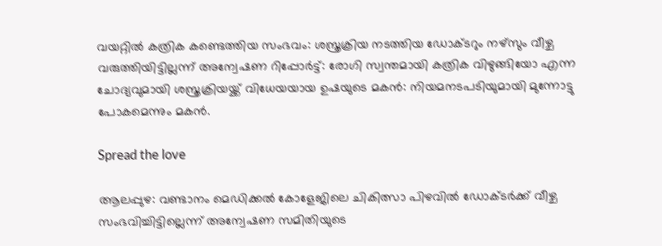വയറ്റിൽ കത്രിക കണ്ടെത്തിയ സംഭവം: ശസ്ത്രക്രിയ നടത്തിയ ഡോക്ടറും നഴ്സും വീഴ്ച വരുത്തിയിട്ടില്ലന്ന് അന്വേഷണ റിപ്പോർട്ട്: രോഗി സ്വന്തമായി കത്രിക വിഴുങ്ങിയോ എന്ന ചോദ്യവുമായി ശസ്ത്രക്രിയയ്ക്ക് വിധേയയായ ഉഷയുടെ മകൻ: നിയമനടപടിയുമായി മുന്നോട്ടു പോകമെന്നും മകൻ.

Spread the love

ആലപ്പുഴ: വണ്ടാനം മെഡിക്കല്‍ കോളേജിലെ ചികിത്സാ പിഴവില്‍ ഡോക്ടർക്ക് വീഴ്ച സംഭവിച്ചിട്ടില്ലെന്ന് അന്വേഷണ സമിതിയുടെ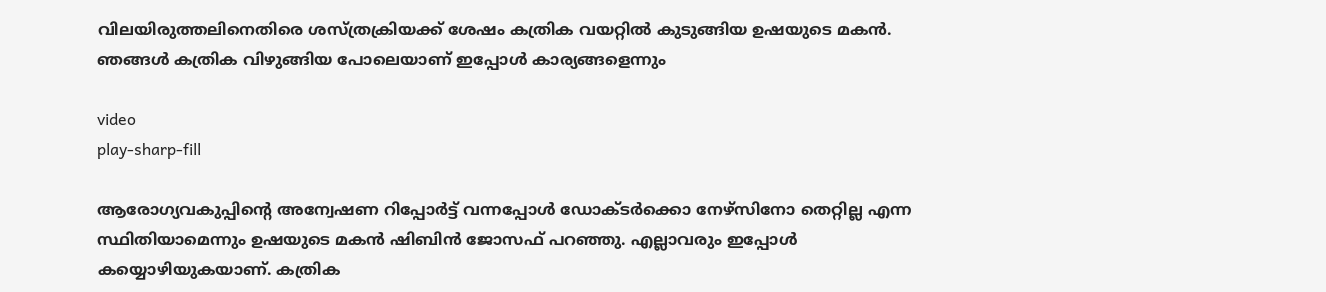വിലയിരുത്തലിനെതിരെ ശസ്ത്രക്രിയക്ക് ശേഷം കത്രിക വയറ്റില്‍ കുടുങ്ങിയ ഉഷയുടെ മകൻ.
ഞങ്ങള്‍ കത്രിക വിഴുങ്ങിയ പോലെയാണ് ഇപ്പോള്‍ കാര്യങ്ങളെന്നും

video
play-sharp-fill

ആരോഗ്യവകുപ്പിന്റെ അന്വേഷണ റിപ്പോർട്ട് വന്നപ്പോള്‍ ഡോക്ടർക്കൊ നേഴ്സിനോ തെറ്റില്ല എന്ന സ്ഥിതിയാമെന്നും ഉഷയുടെ മകൻ ഷിബിൻ ജോസഫ് പറഞ്ഞു. എല്ലാവരും ഇപ്പോള്‍ കയ്യൊഴിയുകയാണ്. കത്രിക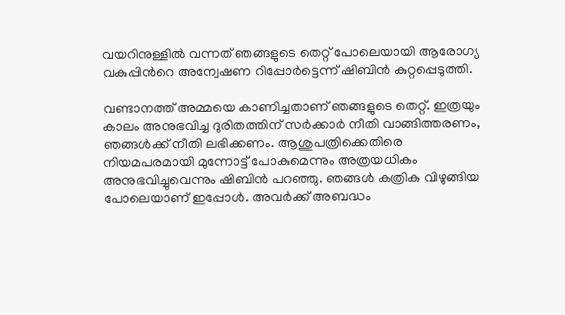വയറിനുള്ളില്‍ വന്നത് ഞങ്ങളുടെ തെറ്റ് പോലെയായി ആരോഗ്യ വകുപ്പിന്‍റെ അന്വേഷണ റിപ്പോർട്ടെന്ന് ഷിബിൻ കുറ്റപ്പെടുത്തി.

വണ്ടാനത്ത് അമ്മയെ കാണിച്ചതാണ് ഞങ്ങളുടെ തെറ്റ്. ഇത്രയും കാലം അനുഭവിച്ച ദുരിതത്തിന് സർക്കാർ നീതി വാങ്ങിത്തരണം, ഞങ്ങള്‍ക്ക് നീതി ലഭിക്കണം. ആശുപത്രിക്കെതിരെ നിയമപരമായി മുന്നോട്ട് പോകുമെന്നും അത്രയധികം അനുഭവിച്ചുവെന്നും ഷിബിൻ പറഞ്ഞു. ഞങ്ങള്‍ കത്രിക വിഴുങ്ങിയ പോലെയാണ് ഇപ്പോള്‍. അവർക്ക് അബദ്ധം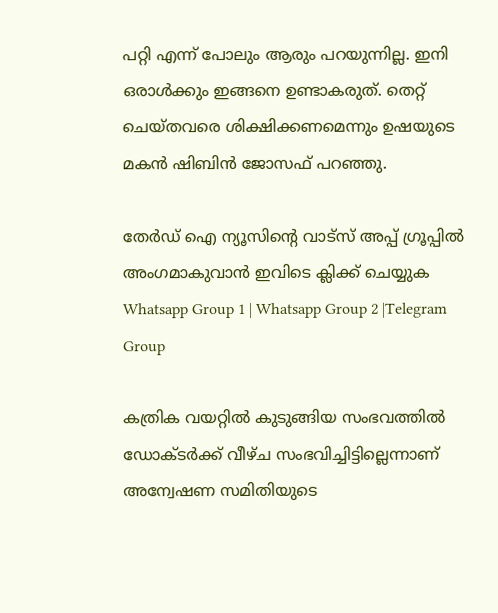പറ്റി എന്ന് പോലും ആരും പറയുന്നില്ല. ഇനി ഒരാള്‍ക്കും ഇങ്ങനെ ഉണ്ടാകരുത്. തെറ്റ് ചെയ്തവരെ ശിക്ഷിക്കണമെന്നും ഉഷയുടെ മകൻ ഷിബിൻ ജോസഫ് പറഞ്ഞു.

തേർഡ് ഐ ന്യൂസിന്റെ വാട്സ് അപ്പ് ഗ്രൂപ്പിൽ അംഗമാകുവാൻ ഇവിടെ ക്ലിക്ക് ചെയ്യുക
Whatsapp Group 1 | Whatsapp Group 2 |Telegram Group

കത്രിക വയറ്റില്‍ കുടുങ്ങിയ സംഭവത്തില്‍ ഡോക്ടർക്ക് വീഴ്ച സംഭവിച്ചിട്ടില്ലെന്നാണ് അന്വേഷണ സമിതിയുടെ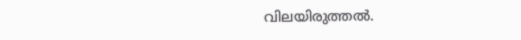വിലയിരുത്തല്‍.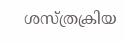ശസ്ത്രക്രിയ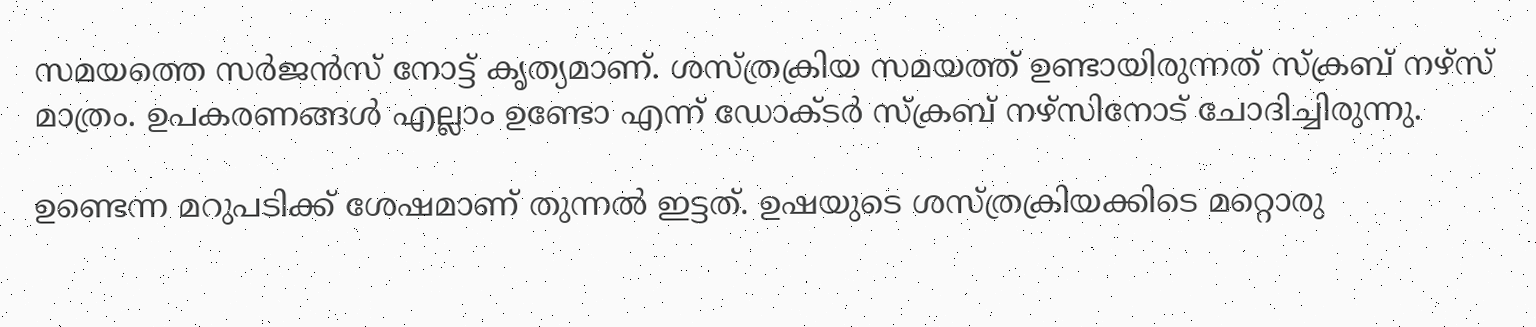സമയത്തെ സർജൻസ് നോട്ട് കൃത്യമാണ്. ശസ്ത്രക്രിയ സമയത്ത് ഉണ്ടായിരുന്നത് സ്ക്രബ് നഴ്സ് മാത്രം. ഉപകരണങ്ങള്‍ എല്ലാം ഉണ്ടോ എന്ന് ഡോക്ടർ സ്ക്രബ് നഴ്സിനോട് ചോദിച്ചിരുന്നു.

ഉണ്ടെന്ന മറുപടിക്ക് ശേഷമാണ് തുന്നല്‍ ഇട്ടത്. ഉഷയുടെ ശസ്ത്രക്രിയക്കിടെ മറ്റൊരു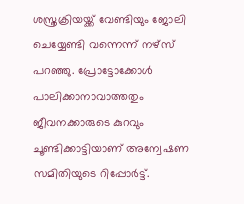ശസ്ത്രക്രിയയ്ക്ക് വേണ്ടിയും ജോലി ചെയ്യേണ്ടി വന്നെന്ന് നഴ്സ് പറഞ്ഞു. പ്രോട്ടോക്കോള്‍ പാലിക്കാനാവാത്തതും ജീവനക്കാരുടെ കുറവും ചൂണ്ടിക്കാട്ടിയാണ് അന്വേഷണ സമിതിയുടെ റിപ്പോർട്ട്.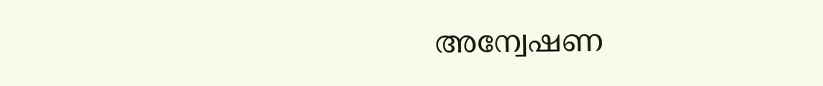അന്വേഷണ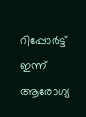റിപ്പോർട്ട് ഇന്ന് ആരോഗ്യ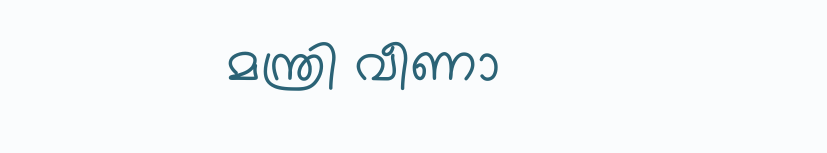മന്ത്രി വീണാ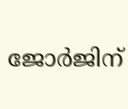ജോർജിന്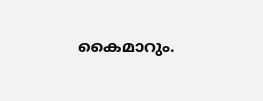കൈമാറും.